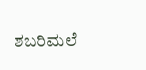ಶಬರಿಮಲೆ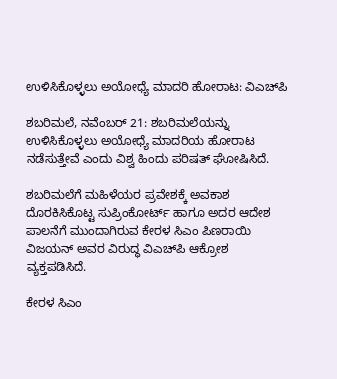ಉಳಿಸಿಕೊಳ್ಳಲು ಅಯೋಧ್ಯೆ ಮಾದರಿ ಹೋರಾಟ: ವಿಎಚ್‌ಪಿ

ಶಬರಿಮಲೆ, ನವೆಂಬರ್ 21: ಶಬರಿಮಲೆಯನ್ನು ಉಳಿಸಿಕೊಳ್ಳಲು ಅಯೋಧ್ಯೆ ಮಾದರಿಯ ಹೋರಾಟ ನಡೆಸುತ್ತೇವೆ ಎಂದು ವಿಶ್ವ ಹಿಂದು ಪರಿಷತ್ ಘೋಷಿಸಿದೆ.

ಶಬರಿಮಲೆಗೆ ಮಹಿಳೆಯರ ಪ್ರವೇಶಕ್ಕೆ ಅವಕಾಶ ದೊರಕಿಸಿಕೊಟ್ಟ ಸುಪ್ರಿಂಕೋರ್ಟ್‌ ಹಾಗೂ ಅದರ ಆದೇಶ ಪಾಲನೆಗೆ ಮುಂದಾಗಿರುವ ಕೇರಳ ಸಿಎಂ ಪಿಣರಾಯಿ ವಿಜಯನ್ ಅವರ ವಿರುದ್ಧ ವಿಎಚ್‌ಪಿ ಆಕ್ರೋಶ ವ್ಯಕ್ತಪಡಿಸಿದೆ.

ಕೇರಳ ಸಿಎಂ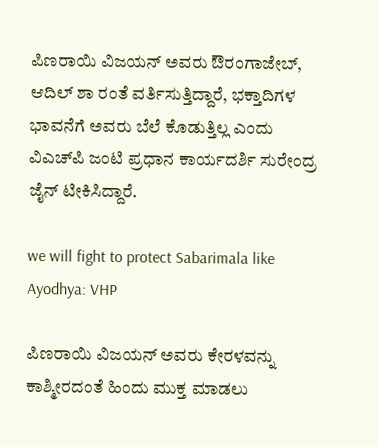ಪಿಣರಾಯಿ ವಿಜಯನ್ ಅವರು ಔರಂಗಾಜೇಬ್, ಆದಿಲ್ ಶಾ ರಂತೆ ವರ್ತಿಸುತ್ತಿದ್ದಾರೆ, ಭಕ್ತಾದಿಗಳ ಭಾವನೆಗೆ ಅವರು ಬೆಲೆ ಕೊಡುತ್ತಿಲ್ಲ ಎಂದು ವಿಎಚ್‌ಪಿ ಜಂಟಿ ಪ್ರಧಾನ ಕಾರ್ಯದರ್ಶಿ ಸುರೇಂದ್ರ ಜೈನ್ ಟೀಕಿಸಿದ್ದಾರೆ.

we will fight to protect Sabarimala like Ayodhya: VHP

ಪಿಣರಾಯಿ ವಿಜಯನ್ ಅವರು ಕೇರಳವನ್ನು ಕಾಶ್ಮೀರದಂತೆ ಹಿಂದು ಮುಕ್ತ ಮಾಡಲು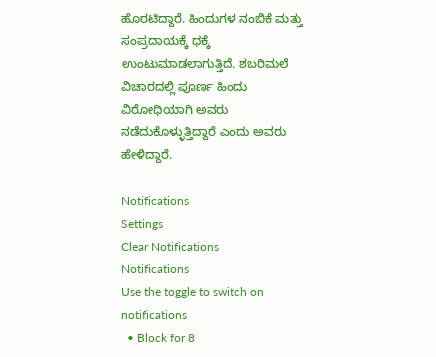ಹೊರಟಿದ್ದಾರೆ. ಹಿಂದುಗಳ ನಂಬಿಕೆ ಮತ್ತು ಸಂಪ್ರದಾಯಕ್ಕೆ ಧಕ್ಕೆ ಉಂಟುಮಾಡಲಾಗುತ್ತಿದೆ. ಶಬರಿಮಲೆ ವಿಚಾರದಲ್ಲಿ ಪೂರ್ಣ ಹಿಂದು ವಿರೋಧಿಯಾಗಿ ಅವರು ನಡೆದುಕೊಳ್ಳುತ್ತಿದ್ದಾರೆ ಎಂದು ಅವರು ಹೇಳಿದ್ದಾರೆ.

Notifications
Settings
Clear Notifications
Notifications
Use the toggle to switch on notifications
  • Block for 8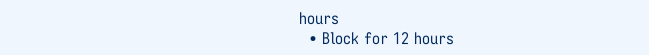hours
  • Block for 12 hours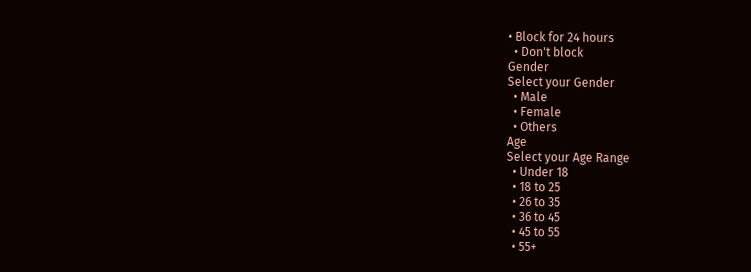• Block for 24 hours
  • Don't block
Gender
Select your Gender
  • Male
  • Female
  • Others
Age
Select your Age Range
  • Under 18
  • 18 to 25
  • 26 to 35
  • 36 to 45
  • 45 to 55
  • 55+